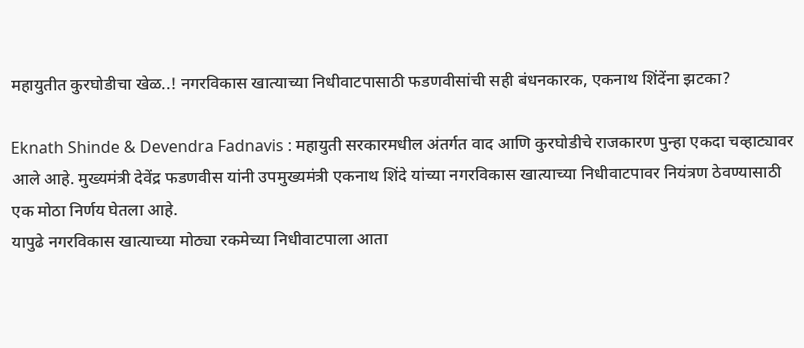महायुतीत कुरघोडीचा खेळ..! नगरविकास खात्याच्या निधीवाटपासाठी फडणवीसांची सही बंधनकारक, एकनाथ शिंदेंना झटका?

Eknath Shinde & Devendra Fadnavis : महायुती सरकारमधील अंतर्गत वाद आणि कुरघोडीचे राजकारण पुन्हा एकदा चव्हाट्यावर आले आहे. मुख्यमंत्री देवेंद्र फडणवीस यांनी उपमुख्यमंत्री एकनाथ शिंदे यांच्या नगरविकास खात्याच्या निधीवाटपावर नियंत्रण ठेवण्यासाठी एक मोठा निर्णय घेतला आहे.
यापुढे नगरविकास खात्याच्या मोठ्या रकमेच्या निधीवाटपाला आता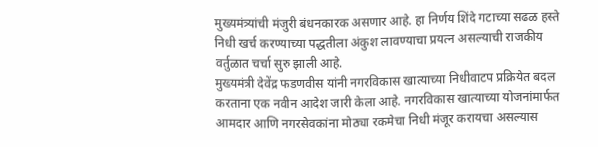मुख्यमंत्र्यांची मंजुरी बंधनकारक असणार आहे. हा निर्णय शिंदे गटाच्या सढळ हस्ते निधी खर्च करण्याच्या पद्धतीला अंकुश लावण्याचा प्रयत्न असल्याची राजकीय वर्तुळात चर्चा सुरु झाली आहे.
मुख्यमंत्री देवेंद्र फडणवीस यांनी नगरविकास खात्याच्या निधीवाटप प्रक्रियेत बदल करताना एक नवीन आदेश जारी केला आहे. नगरविकास खात्याच्या योजनांमार्फत आमदार आणि नगरसेवकांना मोठ्या रकमेचा निधी मंजूर करायचा असल्यास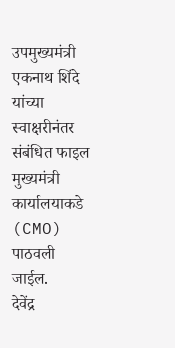उपमुख्यमंत्री एकनाथ शिंदे यांच्या स्वाक्षरीनंतर संबंधित फाइल मुख्यमंत्री कार्यालयाकडे (CMO) पाठवली जाईल.
देवेंद्र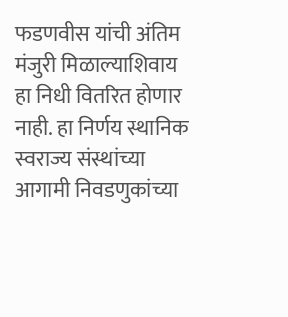फडणवीस यांची अंतिम मंजुरी मिळाल्याशिवाय हा निधी वितरित होणार नाही. हा निर्णय स्थानिक स्वराज्य संस्थांच्या आगामी निवडणुकांच्या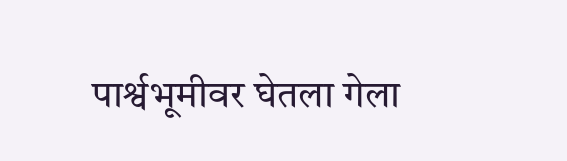पार्श्वभूमीवर घेतला गेला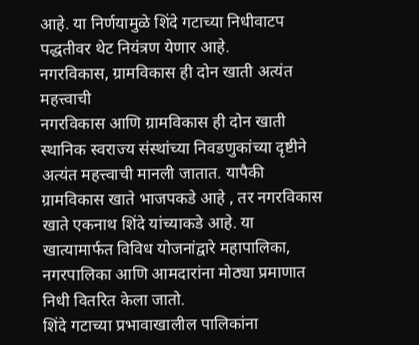आहे. या निर्णयामुळे शिंदे गटाच्या निधीवाटप पद्धतीवर थेट नियंत्रण येणार आहे.
नगरविकास, ग्रामविकास ही दोन खाती अत्यंत महत्त्वाची
नगरविकास आणि ग्रामविकास ही दोन खाती स्थानिक स्वराज्य संस्थांच्या निवडणुकांच्या दृष्टीने अत्यंत महत्त्वाची मानली जातात. यापैकी ग्रामविकास खाते भाजपकडे आहे , तर नगरविकास खाते एकनाथ शिंदे यांच्याकडे आहे. या खात्यामार्फत विविध योजनांद्वारे महापालिका, नगरपालिका आणि आमदारांना मोठ्या प्रमाणात निधी वितरित केला जातो.
शिंदे गटाच्या प्रभावाखालील पालिकांना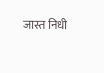जास्त निधी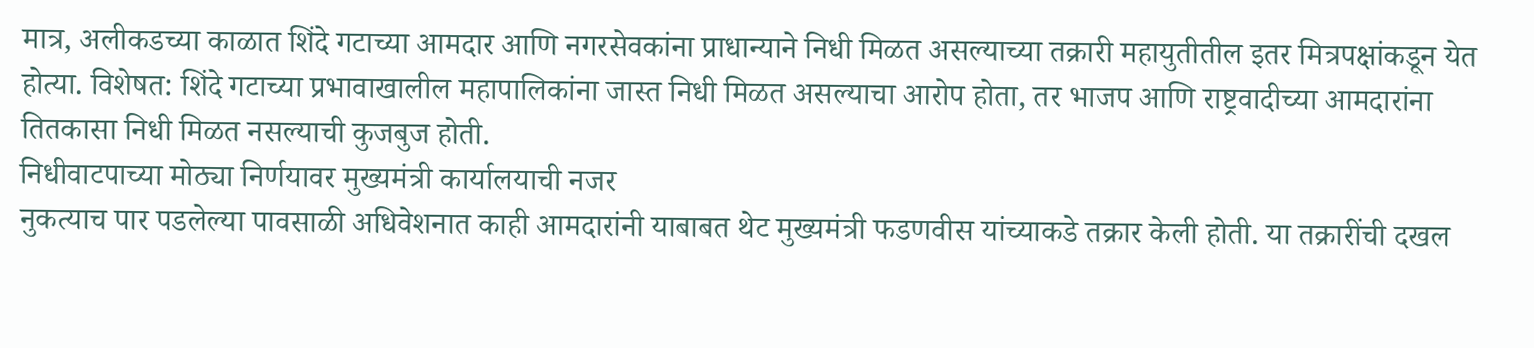मात्र, अलीकडच्या काळात शिंदे गटाच्या आमदार आणि नगरसेवकांना प्राधान्याने निधी मिळत असल्याच्या तक्रारी महायुतीतील इतर मित्रपक्षांकडून येत होत्या. विशेषत: शिंदे गटाच्या प्रभावाखालील महापालिकांना जास्त निधी मिळत असल्याचा आरोप होता, तर भाजप आणि राष्ट्रवादीच्या आमदारांना तितकासा निधी मिळत नसल्याची कुजबुज होती.
निधीवाटपाच्या मोठ्या निर्णयावर मुख्यमंत्री कार्यालयाची नजर
नुकत्याच पार पडलेल्या पावसाळी अधिवेशनात काही आमदारांनी याबाबत थेट मुख्यमंत्री फडणवीस यांच्याकडे तक्रार केली होती. या तक्रारींची दखल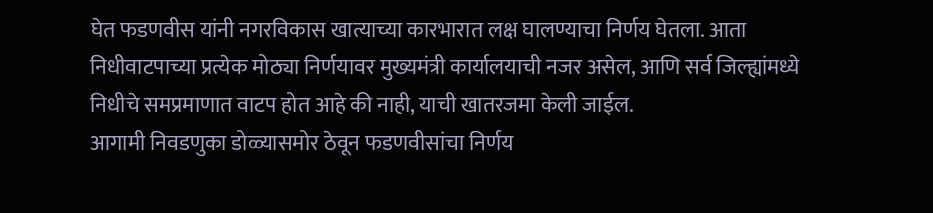घेत फडणवीस यांनी नगरविकास खात्याच्या कारभारात लक्ष घालण्याचा निर्णय घेतला. आता निधीवाटपाच्या प्रत्येक मोठ्या निर्णयावर मुख्यमंत्री कार्यालयाची नजर असेल, आणि सर्व जिल्ह्यांमध्ये निधीचे समप्रमाणात वाटप होत आहे की नाही, याची खातरजमा केली जाईल.
आगामी निवडणुका डोळ्यासमोर ठेवून फडणवीसांचा निर्णय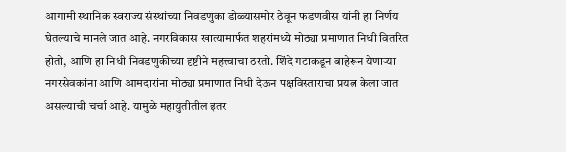आगामी स्थानिक स्वराज्य संस्थांच्या निवडणुका डोळ्यासमोर ठेवून फडणवीस यांनी हा निर्णय घेतल्याचे मानले जात आहे. नगरविकास खात्यामार्फत शहरांमध्ये मोठ्या प्रमाणात निधी वितरित होतो, आणि हा निधी निवडणुकीच्या दृष्टीने महत्त्वाचा ठरतो. शिंदे गटाकडून बाहेरून येणाऱ्या नगरसेवकांना आणि आमदारांना मोठ्या प्रमाणात निधी देऊन पक्षविस्ताराचा प्रयत्न केला जात असल्याची चर्चा आहे. यामुळे महायुतीतील इतर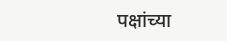पक्षांच्या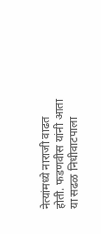नेत्यांमध्ये नाराजी वाढत होती. फडणवीस यांनी आता या सढळ निधीवाटपाला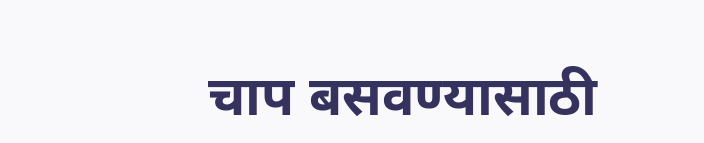चाप बसवण्यासाठी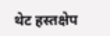थेट हस्तक्षेप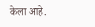केला आहे.